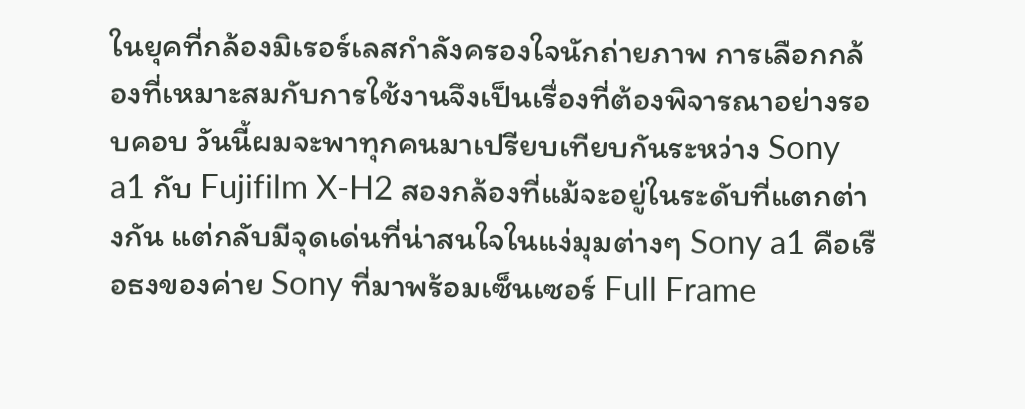ในยุคที่กล้องมิเรอร์เลสกำลังครองใจนักถ่ายภาพ การเลือกกล้องที่เหมาะสมกับการใช้งานจึงเป็นเรื่องที่ต้องพิจารณาอย่างรอบคอบ วันนี้ผมจะพาทุกคนมาเปรียบเทียบกันระหว่าง Sony a1 กับ Fujifilm X-H2 สองกล้องที่แม้จะอยู่ในระดับที่แตกต่างกัน แต่กลับมีจุดเด่นที่น่าสนใจในแง่มุมต่างๆ Sony a1 คือเรือธงของค่าย Sony ที่มาพร้อมเซ็นเซอร์ Full Frame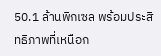50.1 ล้านพิกเซล พร้อมประสิทธิภาพที่เหนือก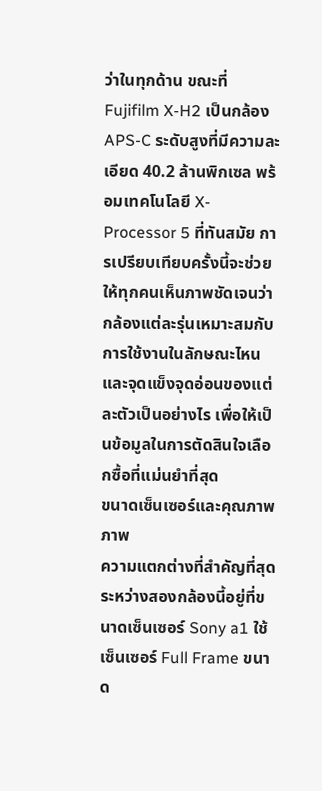ว่าในทุกด้าน ขณะที่ Fujifilm X-H2 เป็นกล้อง APS-C ระดับสูงที่มีความละเอียด 40.2 ล้านพิกเซล พร้อมเทคโนโลยี X-Processor 5 ที่ทันสมัย การเปรียบเทียบครั้งนี้จะช่วยให้ทุกคนเห็นภาพชัดเจนว่ากล้องแต่ละรุ่นเหมาะสมกับการใช้งานในลักษณะไหน และจุดแข็งจุดอ่อนของแต่ละตัวเป็นอย่างไร เพื่อให้เป็นข้อมูลในการตัดสินใจเลือกซื้อที่แม่นยำที่สุด
ขนาดเซ็นเซอร์และคุณภาพภาพ
ความแตกต่างที่สำคัญที่สุดระหว่างสองกล้องนี้อยู่ที่ขนาดเซ็นเซอร์ Sony a1 ใช้เซ็นเซอร์ Full Frame ขนาด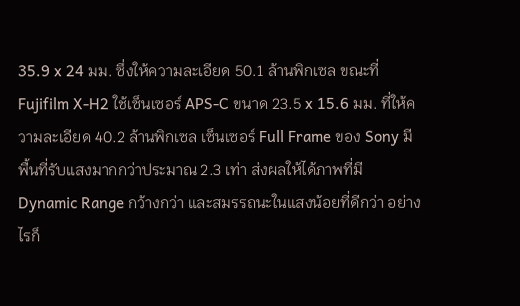35.9 x 24 มม. ซึ่งให้ความละเอียด 50.1 ล้านพิกเซล ขณะที่ Fujifilm X-H2 ใช้เซ็นเซอร์ APS-C ขนาด 23.5 x 15.6 มม. ที่ให้ความละเอียด 40.2 ล้านพิกเซล เซ็นเซอร์ Full Frame ของ Sony มีพื้นที่รับแสงมากกว่าประมาณ 2.3 เท่า ส่งผลให้ได้ภาพที่มี Dynamic Range กว้างกว่า และสมรรถนะในแสงน้อยที่ดีกว่า อย่างไรก็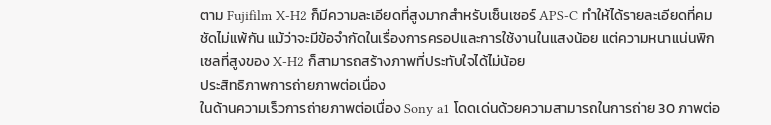ตาม Fujifilm X-H2 ก็มีความละเอียดที่สูงมากสำหรับเซ็นเซอร์ APS-C ทำให้ได้รายละเอียดที่คมชัดไม่แพ้กัน แม้ว่าจะมีข้อจำกัดในเรื่องการครอปและการใช้งานในแสงน้อย แต่ความหนาแน่นพิกเซลที่สูงของ X-H2 ก็สามารถสร้างภาพที่ประทับใจได้ไม่น้อย
ประสิทธิภาพการถ่ายภาพต่อเนื่อง
ในด้านความเร็วการถ่ายภาพต่อเนื่อง Sony a1 โดดเด่นด้วยความสามารถในการถ่าย 30 ภาพต่อ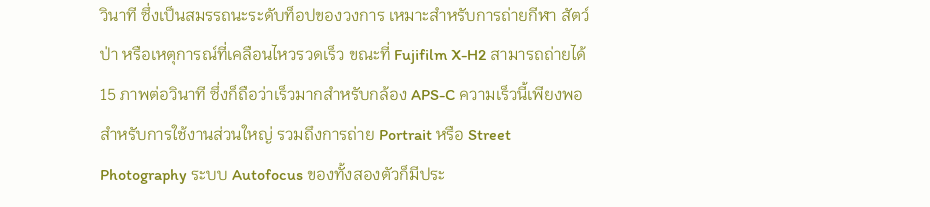วินาที ซึ่งเป็นสมรรถนะระดับท็อปของวงการ เหมาะสำหรับการถ่ายกีฬา สัตว์ป่า หรือเหตุการณ์ที่เคลือนไหวรวดเร็ว ขณะที่ Fujifilm X-H2 สามารถถ่ายได้ 15 ภาพต่อวินาที ซึ่งก็ถือว่าเร็วมากสำหรับกล้อง APS-C ความเร็วนี้เพียงพอสำหรับการใช้งานส่วนใหญ่ รวมถึงการถ่าย Portrait หรือ Street Photography ระบบ Autofocus ของทั้งสองตัวก็มีประ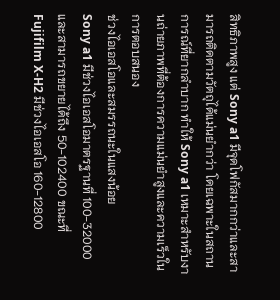สิทธิภาพสูง แต่ Sony a1 มีจุดโฟกัสมากกว่าและสามารถติดตามวัตถุได้แม่นยำกว่า โดยเฉพาะในสถานการณ์ที่ยากลำบาก ทำให้ Sony a1 เหมาะสำหรับงานถ่ายภาพที่ต้องการความแม่นยำสูงและความเร็วในการตอบสนอง
ช่วงไอเอสโอและสมรรถนะในแสงน้อย
Sony a1 มีช่วงไอเอสโอมาตรฐานที่ 100-32000 และสามารถขยายได้ถึง 50-102400 ขณะที่ Fujifilm X-H2 มีช่วงไอเอสโอ 160-12800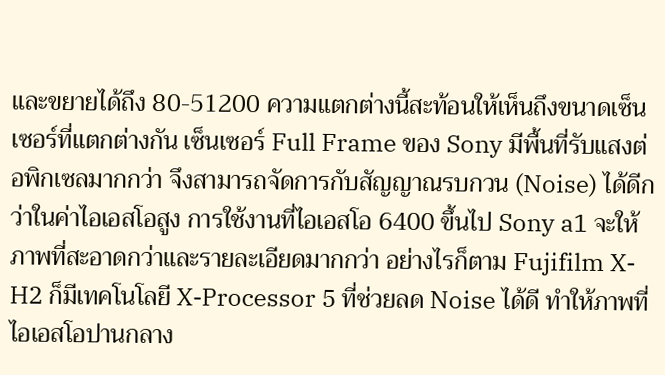และขยายได้ถึง 80-51200 ความแตกต่างนี้สะท้อนให้เห็นถึงขนาดเซ็นเซอร์ที่แตกต่างกัน เซ็นเซอร์ Full Frame ของ Sony มีพื้นที่รับแสงต่อพิกเซลมากกว่า จึงสามารถจัดการกับสัญญาณรบกวน (Noise) ได้ดีกว่าในค่าไอเอสโอสูง การใช้งานที่ไอเอสโอ 6400 ขึ้นไป Sony a1 จะให้ภาพที่สะอาดกว่าและรายละเอียดมากกว่า อย่างไรก็ตาม Fujifilm X-H2 ก็มีเทคโนโลยี X-Processor 5 ที่ช่วยลด Noise ได้ดี ทำให้ภาพที่ไอเอสโอปานกลาง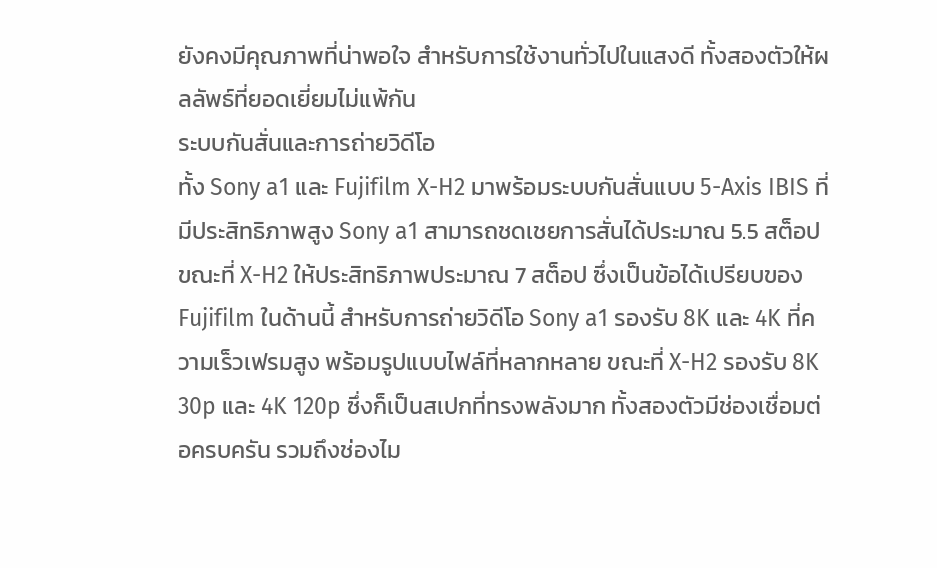ยังคงมีคุณภาพที่น่าพอใจ สำหรับการใช้งานทั่วไปในแสงดี ทั้งสองตัวให้ผลลัพธ์ที่ยอดเยี่ยมไม่แพ้กัน
ระบบกันสั่นและการถ่ายวิดีโอ
ทั้ง Sony a1 และ Fujifilm X-H2 มาพร้อมระบบกันสั่นแบบ 5-Axis IBIS ที่มีประสิทธิภาพสูง Sony a1 สามารถชดเชยการสั่นได้ประมาณ 5.5 สต็อป ขณะที่ X-H2 ให้ประสิทธิภาพประมาณ 7 สต็อป ซึ่งเป็นข้อได้เปรียบของ Fujifilm ในด้านนี้ สำหรับการถ่ายวิดีโอ Sony a1 รองรับ 8K และ 4K ที่ความเร็วเฟรมสูง พร้อมรูปแบบไฟล์ที่หลากหลาย ขณะที่ X-H2 รองรับ 8K 30p และ 4K 120p ซึ่งก็เป็นสเปกที่ทรงพลังมาก ทั้งสองตัวมีช่องเชื่อมต่อครบครัน รวมถึงช่องไม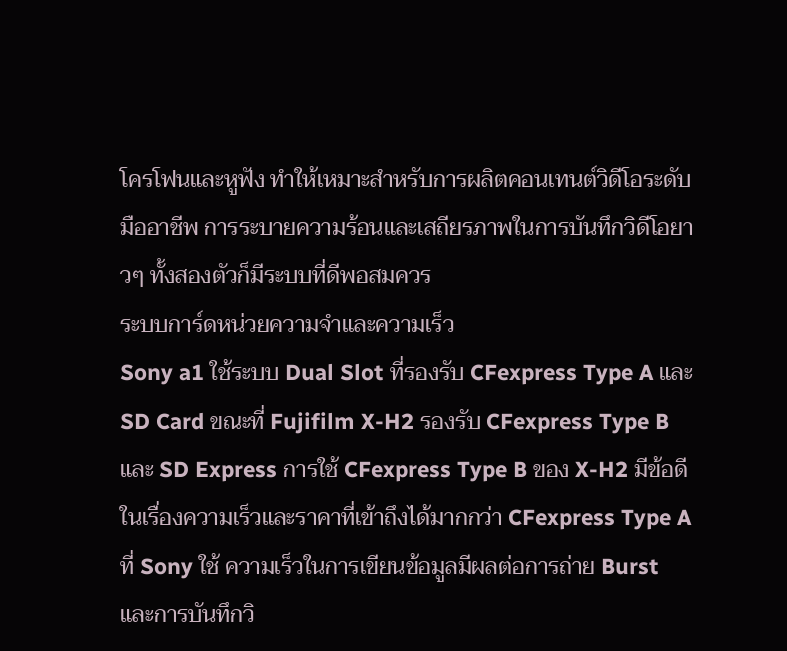โครโฟนและหูฟัง ทำให้เหมาะสำหรับการผลิตคอนเทนต์วิดีโอระดับมืออาชีพ การระบายความร้อนและเสถียรภาพในการบันทึกวิดีโอยาวๆ ทั้งสองตัวก็มีระบบที่ดีพอสมควร
ระบบการ์ดหน่วยความจำและความเร็ว
Sony a1 ใช้ระบบ Dual Slot ที่รองรับ CFexpress Type A และ SD Card ขณะที่ Fujifilm X-H2 รองรับ CFexpress Type B และ SD Express การใช้ CFexpress Type B ของ X-H2 มีข้อดีในเรื่องความเร็วและราคาที่เข้าถึงได้มากกว่า CFexpress Type A ที่ Sony ใช้ ความเร็วในการเขียนข้อมูลมีผลต่อการถ่าย Burst และการบันทึกวิ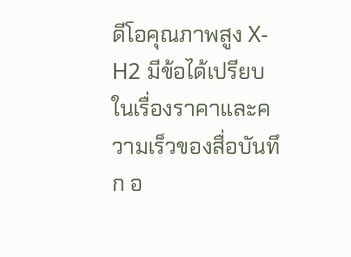ดีโอคุณภาพสูง X-H2 มีข้อได้เปรียบในเรื่องราคาและความเร็วของสื่อบันทึก อ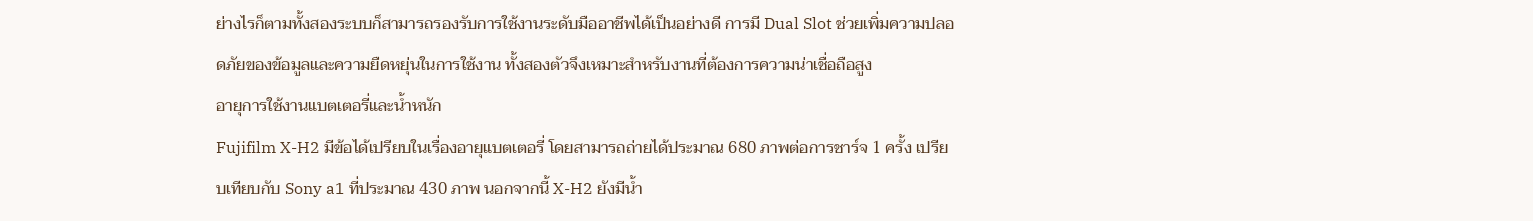ย่างไรก็ตามทั้งสองระบบก็สามารถรองรับการใช้งานระดับมืออาชีพได้เป็นอย่างดี การมี Dual Slot ช่วยเพิ่มความปลอดภัยของข้อมูลและความยืดหยุ่นในการใช้งาน ทั้งสองตัวจึงเหมาะสำหรับงานที่ต้องการความน่าเชื่อถือสูง
อายุการใช้งานแบตเตอรี่และน้ำหนัก
Fujifilm X-H2 มีข้อได้เปรียบในเรื่องอายุแบตเตอรี่ โดยสามารถถ่ายได้ประมาณ 680 ภาพต่อการชาร์จ 1 ครั้ง เปรียบเทียบกับ Sony a1 ที่ประมาณ 430 ภาพ นอกจากนี้ X-H2 ยังมีน้ำ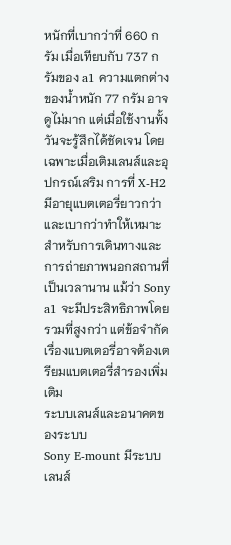หนักที่เบากว่าที่ 660 กรัม เมื่อเทียบกับ 737 กรัมของ a1 ความแตกต่างของน้ำหนัก 77 กรัม อาจดูไม่มาก แต่เมื่อใช้งานทั้งวันจะรู้สึกได้ชัดเจน โดยเฉพาะเมื่อเติมเลนส์และอุปกรณ์เสริม การที่ X-H2 มีอายุแบตเตอรี่ยาวกว่าและเบากว่าทำให้เหมาะสำหรับการเดินทางและการถ่ายภาพนอกสถานที่เป็นเวลานาน แม้ว่า Sony a1 จะมีประสิทธิภาพโดยรวมที่สูงกว่า แต่ข้อจำกัดเรื่องแบตเตอรี่อาจต้องเตรียมแบตเตอรี่สำรองเพิ่มเติม
ระบบเลนส์และอนาคตของระบบ
Sony E-mount มีระบบเลนส์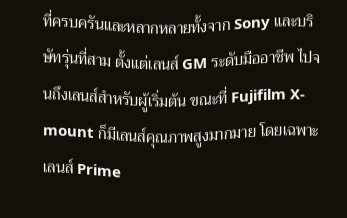ที่ครบครันและหลากหลายทั้งจาก Sony และบริษัทรุ่นที่สาม ตั้งแต่เลนส์ GM ระดับมืออาชีพ ไปจนถึงเลนส์สำหรับผู้เริ่มต้น ขณะที่ Fujifilm X-mount ก็มีเลนส์คุณภาพสูงมากมาย โดยเฉพาะเลนส์ Prime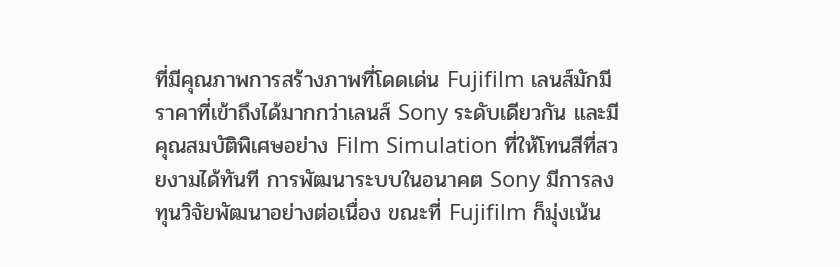ที่มีคุณภาพการสร้างภาพที่โดดเด่น Fujifilm เลนส์มักมีราคาที่เข้าถึงได้มากกว่าเลนส์ Sony ระดับเดียวกัน และมีคุณสมบัติพิเศษอย่าง Film Simulation ที่ให้โทนสีที่สวยงามได้ทันที การพัฒนาระบบในอนาคต Sony มีการลงทุนวิจัยพัฒนาอย่างต่อเนื่อง ขณะที่ Fujifilm ก็มุ่งเน้น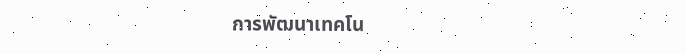การพัฒนาเทคโน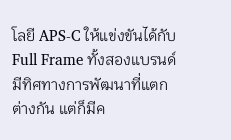โลยี APS-C ให้แข่งขันได้กับ Full Frame ทั้งสองแบรนด์มีทิศทางการพัฒนาที่แตกต่างกัน แต่ก็มีค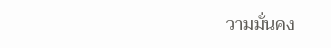วามมั่นคง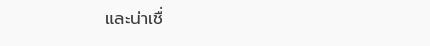และน่าเชื่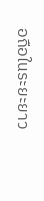อถือในระยะยาว